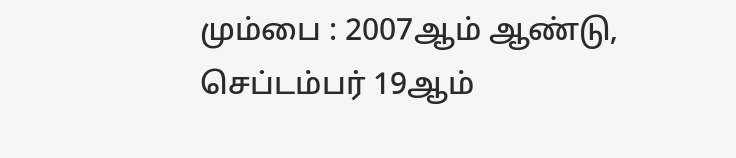மும்பை : 2007ஆம் ஆண்டு, செப்டம்பர் 19ஆம்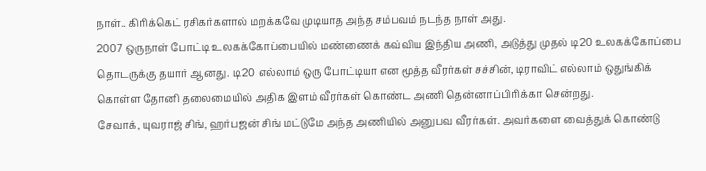நாள்.. கிரிக்கெட் ரசிகர்களால் மறக்கவே முடியாத அந்த சம்பவம் நடந்த நாள் அது.
2007 ஒருநாள் போட்டி உலகக்கோப்பையில் மண்ணைக் கவ்விய இந்திய அணி, அடுத்து முதல் டி20 உலகக்கோப்பை தொடருக்கு தயார் ஆனது. டி20 எல்லாம் ஒரு போட்டியா என மூத்த வீரர்கள் சச்சின், டிராவிட் எல்லாம் ஒதுங்கிக் கொள்ள தோனி தலைமையில் அதிக இளம் வீரர்கள் கொண்ட அணி தென்னாப்பிரிக்கா சென்றது.
சேவாக், யுவராஜ் சிங், ஹர்பஜன் சிங் மட்டுமே அந்த அணியில் அனுபவ வீரர்கள். அவர்களை வைத்துக் கொண்டு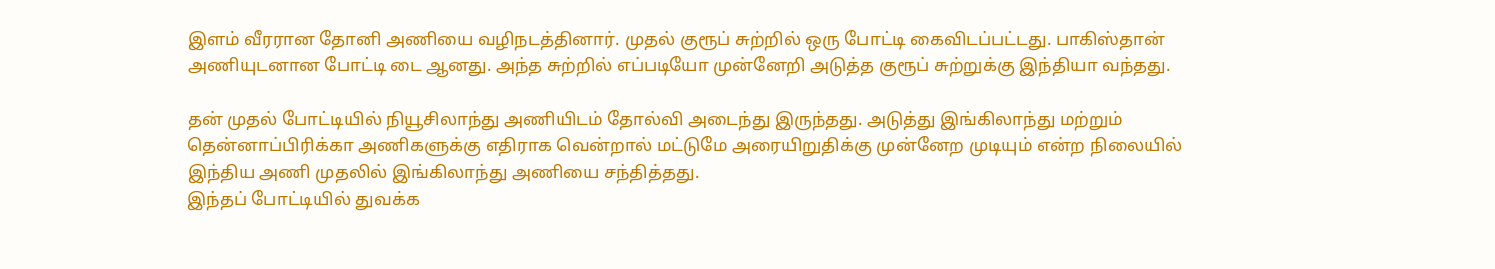இளம் வீரரான தோனி அணியை வழிநடத்தினார். முதல் குரூப் சுற்றில் ஒரு போட்டி கைவிடப்பட்டது. பாகிஸ்தான் அணியுடனான போட்டி டை ஆனது. அந்த சுற்றில் எப்படியோ முன்னேறி அடுத்த குரூப் சுற்றுக்கு இந்தியா வந்தது.

தன் முதல் போட்டியில் நியூசிலாந்து அணியிடம் தோல்வி அடைந்து இருந்தது. அடுத்து இங்கிலாந்து மற்றும் தென்னாப்பிரிக்கா அணிகளுக்கு எதிராக வென்றால் மட்டுமே அரையிறுதிக்கு முன்னேற முடியும் என்ற நிலையில் இந்திய அணி முதலில் இங்கிலாந்து அணியை சந்தித்தது.
இந்தப் போட்டியில் துவக்க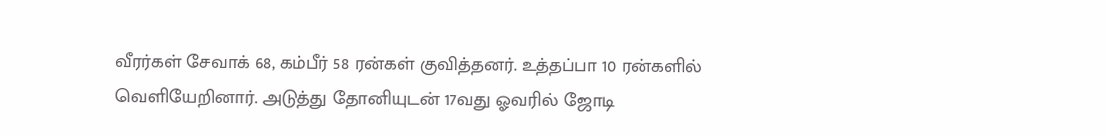வீரர்கள் சேவாக் 68, கம்பீர் 58 ரன்கள் குவித்தனர். உத்தப்பா 10 ரன்களில் வெளியேறினார். அடுத்து தோனியுடன் 17வது ஓவரில் ஜோடி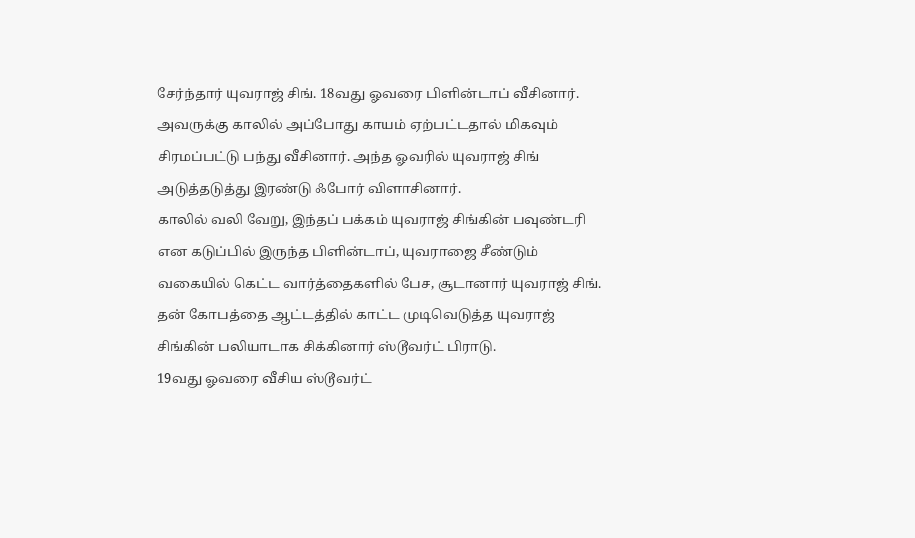சேர்ந்தார் யுவராஜ் சிங். 18வது ஓவரை பிளின்டாப் வீசினார். அவருக்கு காலில் அப்போது காயம் ஏற்பட்டதால் மிகவும் சிரமப்பட்டு பந்து வீசினார். அந்த ஓவரில் யுவராஜ் சிங் அடுத்தடுத்து இரண்டு ஃபோர் விளாசினார்.
காலில் வலி வேறு, இந்தப் பக்கம் யுவராஜ் சிங்கின் பவுண்டரி என கடுப்பில் இருந்த பிளின்டாப், யுவராஜை சீண்டும் வகையில் கெட்ட வார்த்தைகளில் பேச, சூடானார் யுவராஜ் சிங். தன் கோபத்தை ஆட்டத்தில் காட்ட முடிவெடுத்த யுவராஜ் சிங்கின் பலியாடாக சிக்கினார் ஸ்டூவர்ட் பிராடு.
19வது ஓவரை வீசிய ஸ்டூவர்ட்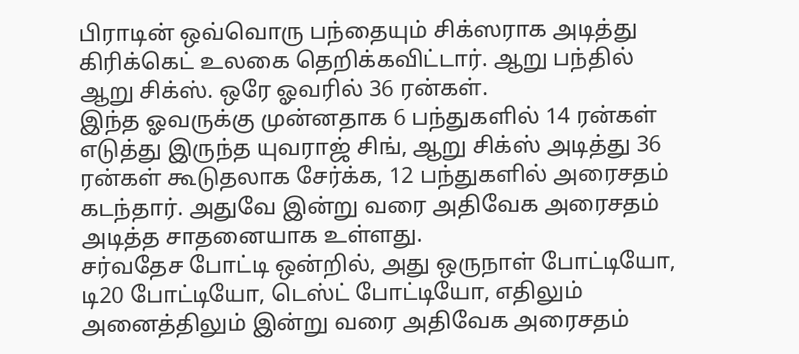பிராடின் ஒவ்வொரு பந்தையும் சிக்ஸராக அடித்து கிரிக்கெட் உலகை தெறிக்கவிட்டார். ஆறு பந்தில் ஆறு சிக்ஸ். ஒரே ஓவரில் 36 ரன்கள்.
இந்த ஓவருக்கு முன்னதாக 6 பந்துகளில் 14 ரன்கள் எடுத்து இருந்த யுவராஜ் சிங், ஆறு சிக்ஸ் அடித்து 36 ரன்கள் கூடுதலாக சேர்க்க, 12 பந்துகளில் அரைசதம் கடந்தார். அதுவே இன்று வரை அதிவேக அரைசதம் அடித்த சாதனையாக உள்ளது.
சர்வதேச போட்டி ஒன்றில், அது ஒருநாள் போட்டியோ, டி20 போட்டியோ, டெஸ்ட் போட்டியோ, எதிலும் அனைத்திலும் இன்று வரை அதிவேக அரைசதம்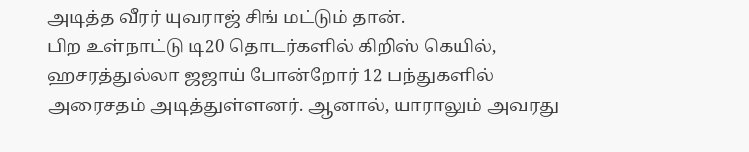அடித்த வீரர் யுவராஜ் சிங் மட்டும் தான்.
பிற உள்நாட்டு டி20 தொடர்களில் கிறிஸ் கெயில், ஹசரத்துல்லா ஜஜாய் போன்றோர் 12 பந்துகளில் அரைசதம் அடித்துள்ளனர். ஆனால், யாராலும் அவரது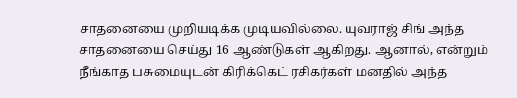சாதனையை முறியடிக்க முடியவில்லை. யுவராஜ் சிங் அந்த சாதனையை செய்து 16 ஆண்டுகள் ஆகிறது. ஆனால், என்றும் நீங்காத பசுமையுடன் கிரிக்கெட் ரசிகர்கள் மனதில் அந்த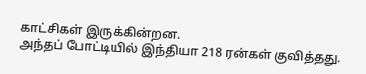காட்சிகள் இருக்கின்றன.
அந்தப் போட்டியில் இந்தியா 218 ரன்கள் குவித்தது.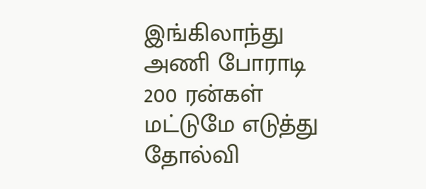இங்கிலாந்து அணி போராடி 200 ரன்கள் மட்டுமே எடுத்து தோல்வி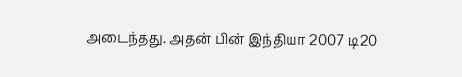அடைந்தது. அதன் பின் இந்தியா 2007 டி20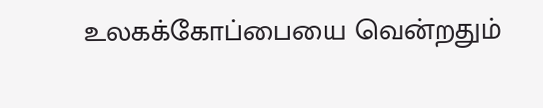உலகக்கோப்பையை வென்றதும்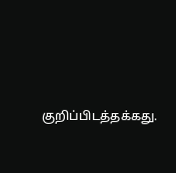குறிப்பிடத்தக்கது.